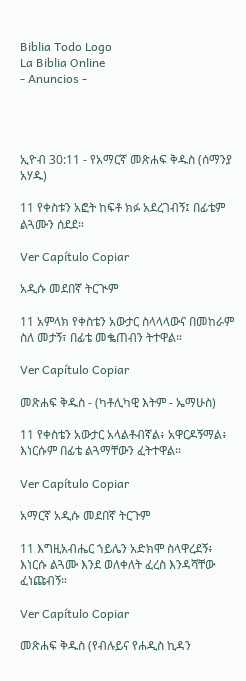Biblia Todo Logo
La Biblia Online
- Anuncios -




ኢዮብ 30:11 - የአማርኛ መጽሐፍ ቅዱስ (ሰማንያ አሃዱ)

11 የቀስቱን አፎት ከፍቶ ክፉ አደረገብኝ፤ በፊቴም ልጓሙን ሰደደ።

Ver Capítulo Copiar

አዲሱ መደበኛ ትርጒም

11 አምላክ የቀስቴን አውታር ስላላላውና በመከራም ስለ መታኝ፣ በፊቴ መቈጠብን ትተዋል።

Ver Capítulo Copiar

መጽሐፍ ቅዱስ - (ካቶሊካዊ እትም - ኤማሁስ)

11 የቀስቴን አውታር አላልቶብኛል፥ አዋርዶኝማል፥ እነርሱም በፊቴ ልጓማቸውን ፈትተዋል።

Ver Capítulo Copiar

አማርኛ አዲሱ መደበኛ ትርጉም

11 እግዚአብሔር ኀይሌን አድክሞ ስላዋረደኝ፥ እነርሱ ልጓሙ እንደ ወለቀለት ፈረስ እንዳሻቸው ፈነጩብኝ።

Ver Capítulo Copiar

መጽሐፍ ቅዱስ (የብሉይና የሐዲስ ኪዳን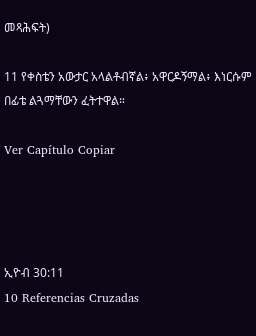መጻሕፍት)

11 የቀስቴን አውታር አላልቶብኛል፥ አዋርዶኝማል፥ እነርሱም በፊቴ ልጓማቸውን ፈትተዋል።

Ver Capítulo Copiar




ኢዮብ 30:11
10 Referencias Cruzadas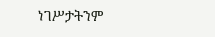ነገሥታትንም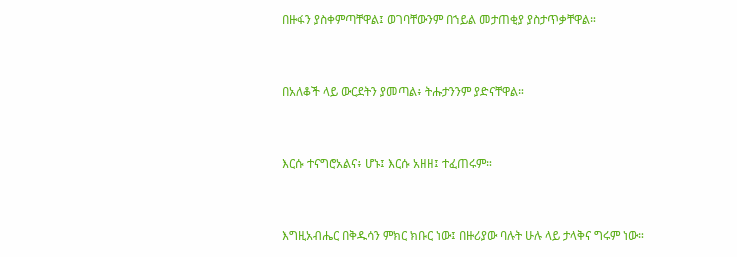በዙፋን ያስቀምጣቸዋል፤ ወገባቸውንም በኀይል መታጠቂያ ያስታጥቃቸዋል።


በአለቆች ላይ ውርደትን ያመጣል፥ ትሑታንንም ያድናቸዋል።


እርሱ ተናግሮአልና፥ ሆኑ፤ እርሱ አዘዘ፤ ተፈጠሩም።


እግዚአብሔር በቅዱሳን ምክር ክቡር ነው፤ በዙሪያው ባሉት ሁሉ ላይ ታላቅና ግሩም ነው።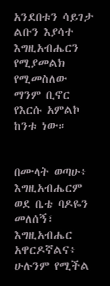አንደበቱን ሳይገታ ልቡን እያሳተ እግዚአብሔርን የሚያመልክ የሚመስለው ማንም ቢኖር የእርሱ አምልኮ ከንቱ ነው።


በሙላት ወጣሁ፥ እግዚአብሔርም ወደ ቤቴ ባዶዬን መለሰኝ፣ እግዚአብሔር አዋርዶኛልና፥ ሁሉንም የሚችል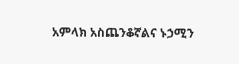አምላክ አስጨንቆኛልና ኑኃሚን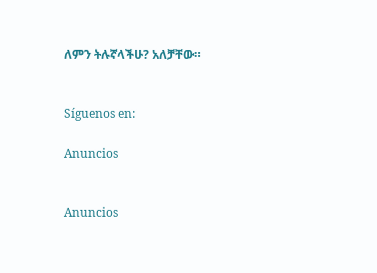ለምን ትሉኛላችሁ? አለቻቸው።


Síguenos en:

Anuncios


Anuncios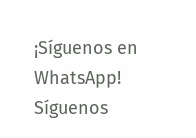¡Síguenos en WhatsApp! Síguenos